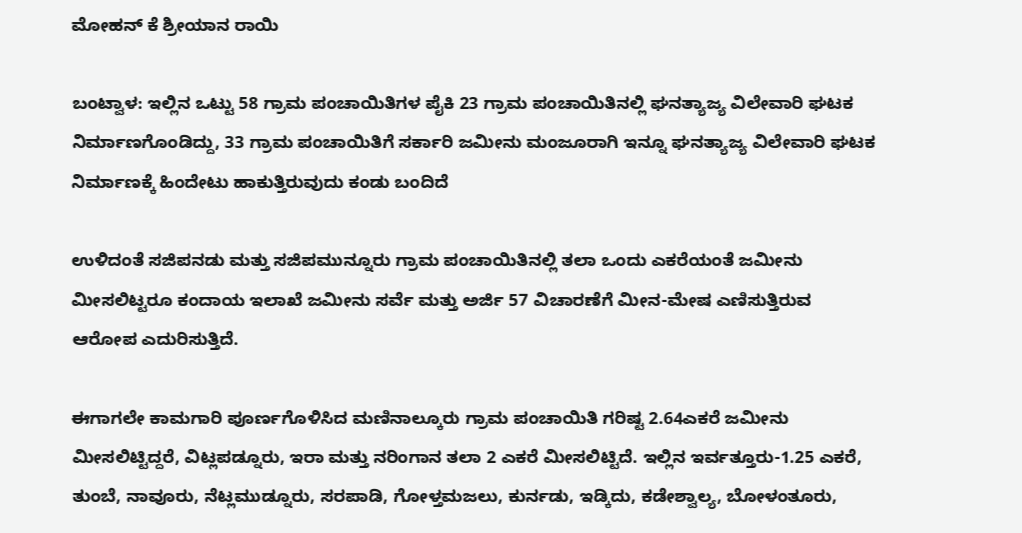ಮೋಹನ್ ಕೆ ಶ್ರೀಯಾನ ರಾಯಿ

ಬಂಟ್ವಾಳ: ಇಲ್ಲಿನ ಒಟ್ಟು 58 ಗ್ರಾಮ ಪಂಚಾಯಿತಿಗಳ ಪೈಕಿ 23 ಗ್ರಾಮ ಪಂಚಾಯಿತಿನಲ್ಲಿ ಘನತ್ಯಾಜ್ಯ ವಿಲೇವಾರಿ ಘಟಕ ನಿರ್ಮಾಣಗೊಂಡಿದ್ದು, 33 ಗ್ರಾಮ ಪಂಚಾಯಿತಿಗೆ ಸರ್ಕಾರಿ ಜಮೀನು ಮಂಜೂರಾಗಿ ಇನ್ನೂ ಘನತ್ಯಾಜ್ಯ ವಿಲೇವಾರಿ ಘಟಕ ನಿರ್ಮಾಣಕ್ಕೆ ಹಿಂದೇಟು ಹಾಕುತ್ತಿರುವುದು ಕಂಡು ಬಂದಿದೆ

ಉಳಿದಂತೆ ಸಜಿಪನಡು ಮತ್ತು ಸಜಿಪಮುನ್ನೂರು ಗ್ರಾಮ ಪಂಚಾಯಿತಿನಲ್ಲಿ ತಲಾ ಒಂದು ಎಕರೆಯಂತೆ ಜಮೀನು ಮೀಸಲಿಟ್ಟರೂ ಕಂದಾಯ ಇಲಾಖೆ ಜಮೀನು ಸರ್ವೆ ಮತ್ತು ಅರ್ಜಿ 57 ವಿಚಾರಣೆಗೆ ಮೀನ-ಮೇಷ ಎಣಿಸುತ್ತಿರುವ ಆರೋಪ ಎದುರಿಸುತ್ತಿದೆ.

ಈಗಾಗಲೇ ಕಾಮಗಾರಿ ಪೂರ್ಣಗೊಳಿಸಿದ ಮಣಿನಾಲ್ಕೂರು ಗ್ರಾಮ ಪಂಚಾಯಿತಿ ಗರಿಷ್ಟ 2.64ಎಕರೆ ಜಮೀನು ಮೀಸಲಿಟ್ಟಿದ್ದರೆ, ವಿಟ್ಲಪಡ್ನೂರು, ಇರಾ ಮತ್ತು ನರಿಂಗಾನ ತಲಾ 2 ಎಕರೆ ಮೀಸಲಿಟ್ಟಿದೆ. ಇಲ್ಲಿನ ಇರ್ವತ್ತೂರು-1.25 ಎಕರೆ, ತುಂಬೆ, ನಾವೂರು, ನೆಟ್ಲಮುಡ್ನೂರು, ಸರಪಾಡಿ, ಗೋಳ್ತಮಜಲು, ಕುರ್ನಡು, ಇಡ್ಕಿದು, ಕಡೇಶ್ವಾಲ್ಯ, ಬೋಳಂತೂರು,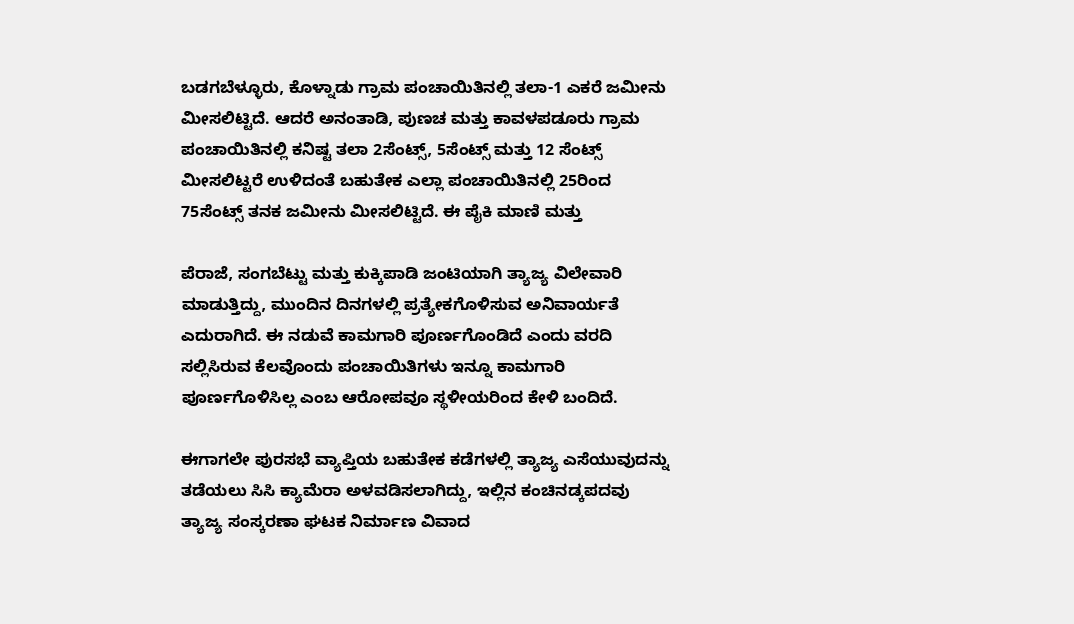ಬಡಗಬೆಳ್ಳೂರು, ಕೊಳ್ನಾಡು ಗ್ರಾಮ ಪಂಚಾಯಿತಿನಲ್ಲಿ ತಲಾ-1 ಎಕರೆ ಜಮೀನು ಮೀಸಲಿಟ್ಟಿದೆ. ಆದರೆ ಅನಂತಾಡಿ, ಪುಣಚ ಮತ್ತು ಕಾವಳಪಡೂರು ಗ್ರಾಮ ಪಂಚಾಯಿತಿನಲ್ಲಿ ಕನಿಷ್ಟ ತಲಾ 2ಸೆಂಟ್ಸ್, 5ಸೆಂಟ್ಸ್ ಮತ್ತು 12 ಸೆಂಟ್ಸ್ ಮೀಸಲಿಟ್ಟರೆ ಉಳಿದಂತೆ ಬಹುತೇಕ ಎಲ್ಲಾ ಪಂಚಾಯಿತಿನಲ್ಲಿ 25ರಿಂದ 75ಸೆಂಟ್ಸ್ ತನಕ ಜಮೀನು ಮೀಸಲಿಟ್ಟಿದೆ. ಈ ಪೈಕಿ ಮಾಣಿ ಮತ್ತು

ಪೆರಾಜೆ, ಸಂಗಬೆಟ್ಟು ಮತ್ತು ಕುಕ್ಕಿಪಾಡಿ ಜಂಟಿಯಾಗಿ ತ್ಯಾಜ್ಯ ವಿಲೇವಾರಿ ಮಾಡುತ್ತಿದ್ದು, ಮುಂದಿನ ದಿನಗಳಲ್ಲಿ ಪ್ರತ್ಯೇಕಗೊಳಿಸುವ ಅನಿವಾರ್ಯತೆ ಎದುರಾಗಿದೆ. ಈ ನಡುವೆ ಕಾಮಗಾರಿ ಪೂರ್ಣಗೊಂಡಿದೆ ಎಂದು ವರದಿ ಸಲ್ಲಿಸಿರುವ ಕೆಲವೊಂದು ಪಂಚಾಯಿತಿಗಳು ಇನ್ನೂ ಕಾಮಗಾರಿ ಪೂರ್ಣಗೊಳಿಸಿಲ್ಲ ಎಂಬ ಆರೋಪವೂ ಸ್ಥಳೀಯರಿಂದ ಕೇಳಿ ಬಂದಿದೆ.

ಈಗಾಗಲೇ ಪುರಸಭೆ ವ್ಯಾಪ್ತಿಯ ಬಹುತೇಕ ಕಡೆಗಳಲ್ಲಿ ತ್ಯಾಜ್ಯ ಎಸೆಯುವುದನ್ನು ತಡೆಯಲು ಸಿಸಿ ಕ್ಯಾಮೆರಾ ಅಳವಡಿಸಲಾಗಿದ್ದು, ಇಲ್ಲಿನ ಕಂಚಿನಡ್ಕಪದವು ತ್ಯಾಜ್ಯ ಸಂಸ್ಕರಣಾ ಘಟಕ ನಿರ್ಮಾಣ ವಿವಾದ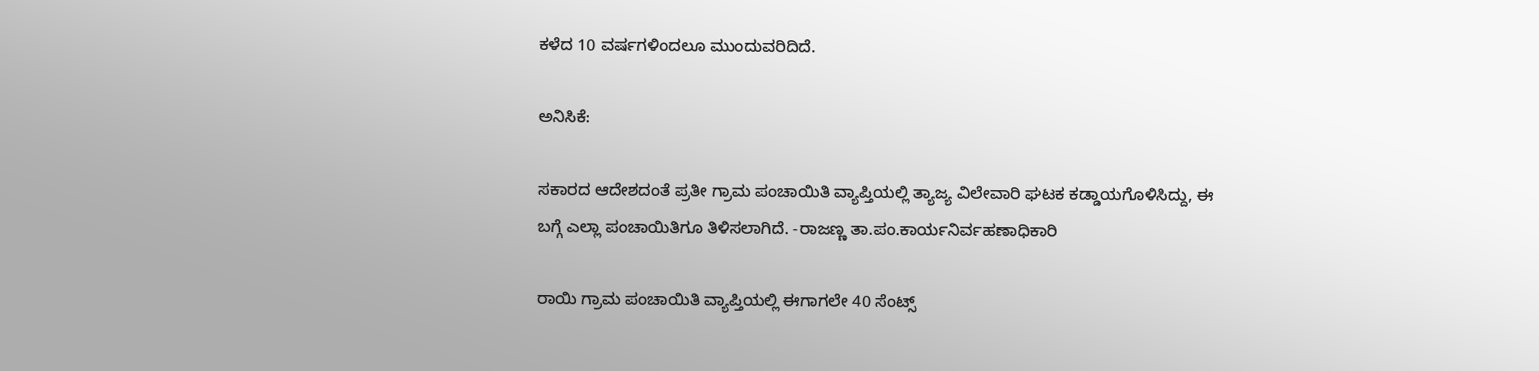ಕಳೆದ 10 ವರ್ಷಗಳಿಂದಲೂ ಮುಂದುವರಿದಿದೆ.

ಅನಿಸಿಕೆ:

ಸಕಾರದ ಆದೇಶದಂತೆ ಪ್ರತೀ ಗ್ರಾಮ ಪಂಚಾಯಿತಿ ವ್ಯಾಪ್ತಿಯಲ್ಲಿ ತ್ಯಾಜ್ಯ ವಿಲೇವಾರಿ ಘಟಕ ಕಡ್ಡಾಯಗೊಳಿಸಿದ್ದು, ಈ ಬಗ್ಗೆ ಎಲ್ಲಾ ಪಂಚಾಯಿತಿಗೂ ತಿಳಿಸಲಾಗಿದೆ. -ರಾಜಣ್ಣ ತಾ.ಪಂ.ಕಾರ್ಯನಿರ್ವಹಣಾಧಿಕಾರಿ

ರಾಯಿ ಗ್ರಾಮ ಪಂಚಾಯಿತಿ ವ್ಯಾಪ್ತಿಯಲ್ಲಿ ಈಗಾಗಲೇ 40 ಸೆಂಟ್ಸ್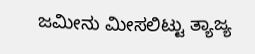ಜಮೀನು ಮೀಸಲಿಟ್ಟು ತ್ಯಾಜ್ಯ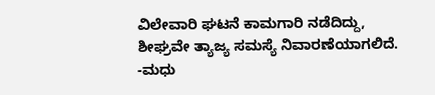ವಿಲೇವಾರಿ ಘಟನೆ ಕಾಮಗಾರಿ ನಡೆದಿದ್ದು, ಶೀಘ್ರವೇ ತ್ಯಾಜ್ಯ ಸಮಸ್ಯೆ ನಿವಾರಣೆಯಾಗಲಿದೆ. -ಮಧು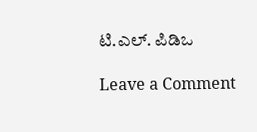ಟಿ.ಎಲ್. ಪಿಡಿಒ

Leave a Comment